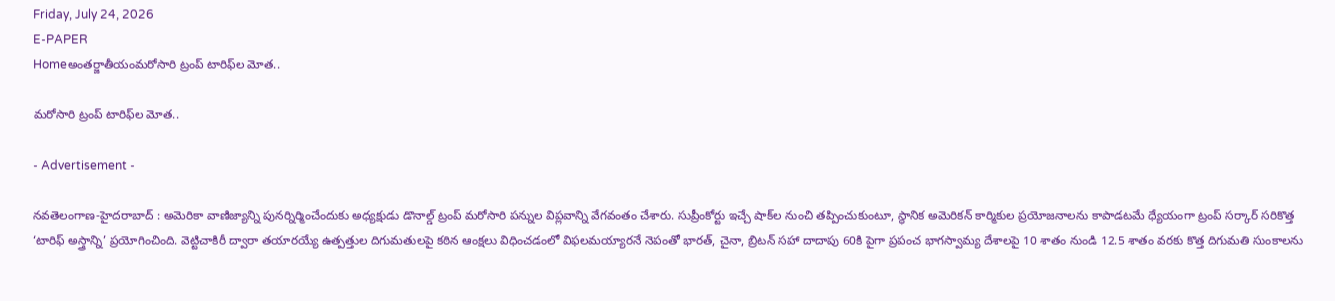Friday, July 24, 2026
E-PAPER
Homeఅంతర్జాతీయంమరోసారి ట్రంప్ టారిఫ్‌ల మోత..

మరోసారి ట్రంప్ టారిఫ్‌ల మోత..

- Advertisement -

నవతెలంగాణ-హైదరాబాద్ : అమెరికా వాణిజ్యాన్ని పునర్నిర్మించేందుకు అధ్యక్షుడు డొనాల్డ్ ట్రంప్ మరోసారి పన్నుల విప్లవాన్ని వేగవంతం చేశారు. సుప్రీంకోర్టు ఇచ్చే షాక్‌ల నుంచి తప్పించుకుంటూ, స్థానిక అమెరికన్ కార్మికుల ప్రయోజనాలను కాపాడటమే ధ్యేయంగా ట్రంప్ సర్కార్ సరికొత్త ‘టారిఫ్ అస్త్రాన్ని’ ప్రయోగించింది. వెట్టిచాకిరీ ద్వారా తయారయ్యే ఉత్పత్తుల దిగుమతులపై కఠిన ఆంక్షలు విధించడంలో విఫలమయ్యారనే నెపంతో భారత్, చైనా, బ్రిటన్ సహా దాదాపు 60కి పైగా ప్రపంచ భాగస్వామ్య దేశాలపై 10 శాతం నుండి 12.5 శాతం వరకు కొత్త దిగుమతి సుంకాలను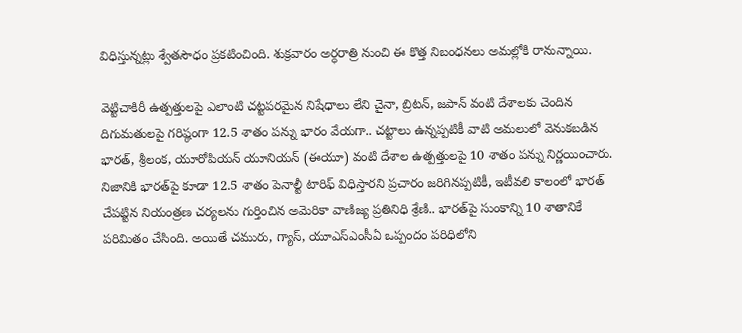విధిస్తున్నట్లు శ్వేతసౌధం ప్రకటించింది. శుక్రవారం అర్ధరాత్రి నుంచి ఈ కొత్త నిబంధనలు అమల్లోకి రానున్నాయి.

వెట్టిచాకిరీ ఉత్పత్తులపై ఎలాంటి చట్టపరమైన నిషేధాలు లేని చైనా, బ్రిటన్, జపాన్ వంటి దేశాలకు చెందిన దిగుమతులపై గరిష్ఠంగా 12.5 శాతం పన్ను భారం వేయగా.. చట్టాలు ఉన్నప్పటికీ వాటి అమలులో వెనుకబడిన భారత్, శ్రీలంక, యూరోపియన్ యూనియన్ (ఈయూ) వంటి దేశాల ఉత్పత్తులపై 10 శాతం పన్ను నిర్ణయించారు. నిజానికి భారత్‌పై కూడా 12.5 శాతం పెనాల్టీ టారిఫ్ విధిస్తారని ప్రచారం జరిగినప్పటికీ, ఇటీవలి కాలంలో భారత్ చేపట్టిన నియంత్రణ చర్యలను గుర్తించిన అమెరికా వాణిజ్య ప్రతినిధి శ్రేణి.. భారత్‌పై సుంకాన్ని 10 శాతానికే పరిమితం చేసింది. అయితే చమురు, గ్యాస్, యూఎస్ఎంసీఏ ఒప్పందం పరిధిలోని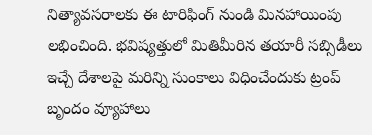నిత్యావసరాలకు ఈ టారిఫింగ్ నుండి మినహాయింపు లభించింది. భవిష్యత్తులో మితిమీరిన తయారీ సబ్సిడీలు ఇచ్చే దేశాలపై మరిన్ని సుంకాలు విధించేందుకు ట్రంప్ బృందం వ్యూహాలు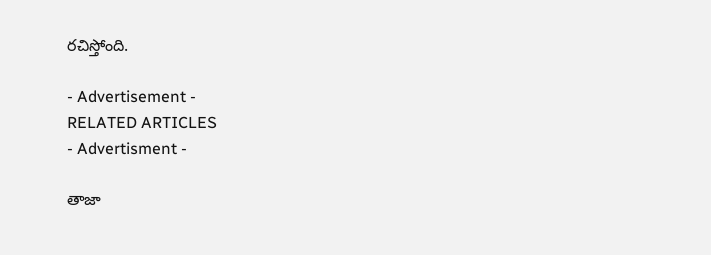రచిస్తోంది.

- Advertisement -
RELATED ARTICLES
- Advertisment -

తాజా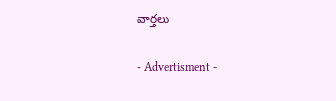వార్తలు

- Advertisment -